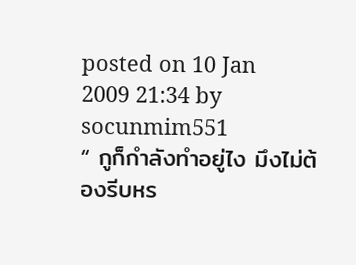posted on 10 Jan 2009 21:34 by socunmim551
“ กูก็กำลังทำอยู่ไง มึงไม่ต้องรีบหร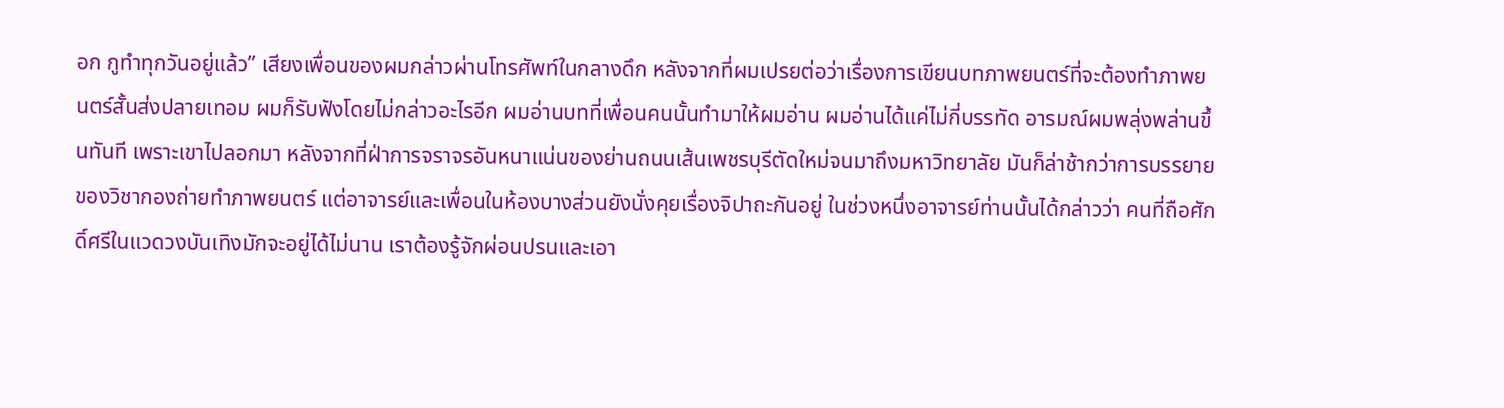อก กูทำทุกวันอยู่แล้ว” เสียงเพื่อนของผมกล่าวผ่านโทรศัพท์ในกลางดึก หลังจากที่ผมเปรยต่อว่าเรื่องการเขียนบทภาพยนตร์ที่จะต้องทำภาพยนตร์สั้นส่งปลายเทอม ผมก็รับฟังโดยไม่กล่าวอะไรอีก ผมอ่านบทที่เพื่อนคนนั้นทำมาให้ผมอ่าน ผมอ่านได้แค่ไม่กี่บรรทัด อารมณ์ผมพลุ่งพล่านขึ้นทันที เพราะเขาไปลอกมา หลังจากที่ฝ่าการจราจรอันหนาแน่นของย่านถนนเส้นเพชรบุรีตัดใหม่จนมาถึงมหาวิทยาลัย มันก็ล่าช้ากว่าการบรรยายของวิชากองถ่ายทำภาพยนตร์ แต่อาจารย์และเพื่อนในห้องบางส่วนยังนั่งคุยเรื่องจิปาถะกันอยู่ ในช่วงหนึ่งอาจารย์ท่านนั้นได้กล่าวว่า คนที่ถือศักดิ์ศรีในแวดวงบันเทิงมักจะอยู่ได้ไม่นาน เราต้องรู้จักผ่อนปรนและเอา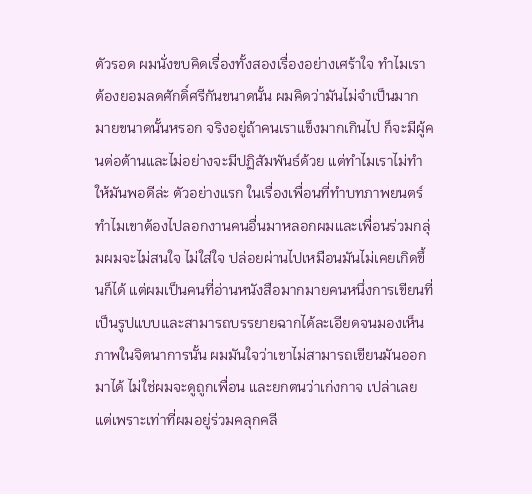ตัวรอด ผมนั่งขบคิดเรื่องทั้งสองเรื่องอย่างเศร้าใจ ทำไมเราต้องยอมลดศักดิ์ศรีกันขนาดนั้น ผมคิดว่ามันไม่จำเป็นมากมายขนาดนั้นหรอก จริงอยู่ถ้าคนเราแข็งมากเกินไป ก็จะมีผู้คนต่อต้านและไม่อย่างจะมีปฏิสัมพันธ์ด้วย แต่ทำไมเราไม่ทำให้มันพอดีล่ะ ตัวอย่างแรก ในเรื่องเพื่อนที่ทำบทภาพยนตร์ ทำไมเขาต้องไปลอกงานคนอื่นมาหลอกผมและเพื่อนร่วมกลุ่มผมจะไม่สนใจ ไม่ใส่ใจ ปล่อยผ่านไปเหมือนมันไม่เคยเกิดขึ้นก็ได้ แต่ผมเป็นคนที่อ่านหนังสือมากมายคนหนึ่งการเขียนที่เป็นรูปแบบและสามารถบรรยายฉากได้ละเอียดจนมองเห็นภาพในจิตนาการนั้น ผมมันใจว่าเขาไม่สามารถเขียนมันออกมาได้ ไม่ใช่ผมจะดูถูกเพื่อน และยกตนว่าเก่งกาจ เปล่าเลย แต่เพราะเท่าที่ผมอยู่ร่วมคลุกคลี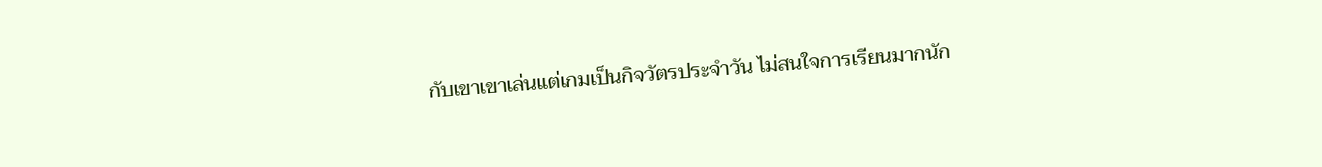กับเขาเขาเล่นแต่เกมเป็นกิจวัตรประจำวัน ไม่สนใจการเรียนมากนัก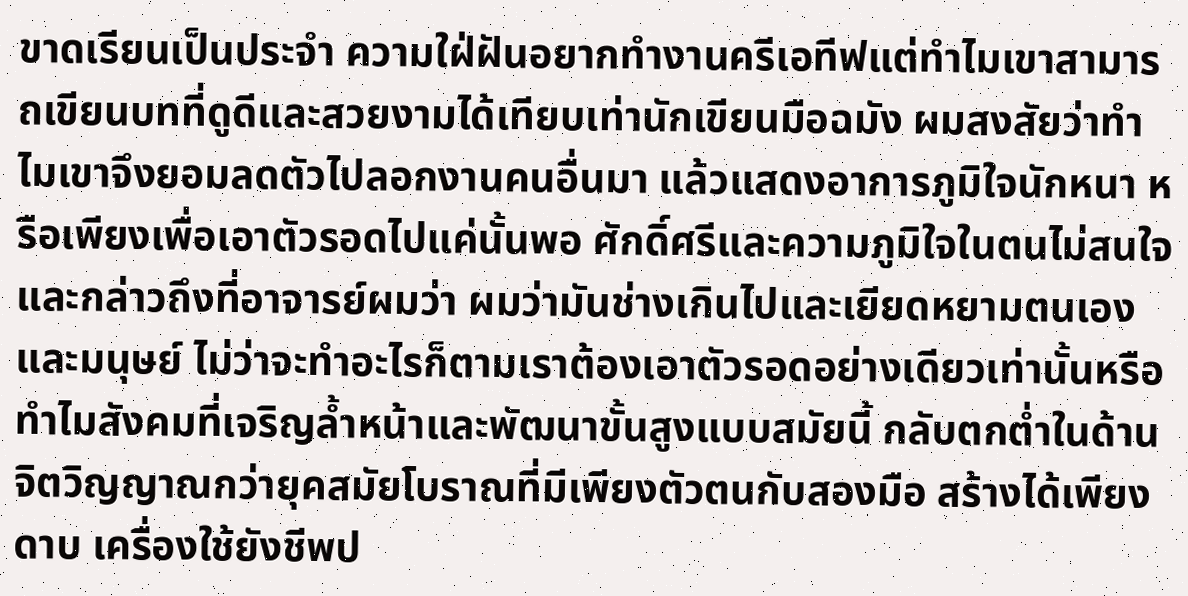ขาดเรียนเป็นประจำ ความใฝ่ฝันอยากทำงานครีเอทีฟแต่ทำไมเขาสามารถเขียนบทที่ดูดีและสวยงามได้เทียบเท่านักเขียนมือฉมัง ผมสงสัยว่าทำไมเขาจึงยอมลดตัวไปลอกงานคนอื่นมา แล้วแสดงอาการภูมิใจนักหนา หรือเพียงเพื่อเอาตัวรอดไปแค่นั้นพอ ศักดิ์ศรีและความภูมิใจในตนไม่สนใจ และกล่าวถึงที่อาจารย์ผมว่า ผมว่ามันช่างเกินไปและเยียดหยามตนเองและมนุษย์ ไม่ว่าจะทำอะไรก็ตามเราต้องเอาตัวรอดอย่างเดียวเท่านั้นหรือ ทำไมสังคมที่เจริญล้ำหน้าและพัฒนาขั้นสูงแบบสมัยนี้ กลับตกต่ำในด้านจิตวิญญาณกว่ายุคสมัยโบราณที่มีเพียงตัวตนกับสองมือ สร้างได้เพียงดาบ เครื่องใช้ยังชีพป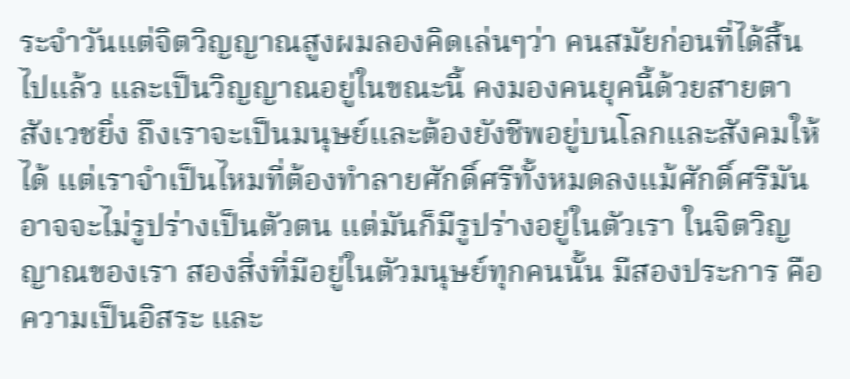ระจำวันแต่จิตวิญญาณสูงผมลองคิดเล่นๆว่า คนสมัยก่อนที่ได้สิ้นไปแล้ว และเป็นวิญญาณอยู่ในขณะนี้ คงมองคนยุคนี้ด้วยสายตาสังเวชยิ่ง ถึงเราจะเป็นมนุษย์และต้องยังชีพอยู่บนโลกและสังคมให้ได้ แต่เราจำเป็นไหมที่ต้องทำลายศักดิ์ศรีทั้งหมดลงแม้ศักดิ์ศรีมันอาจจะไม่รูปร่างเป็นตัวตน แต่มันก็มีรูปร่างอยู่ในตัวเรา ในจิตวิญญาณของเรา สองสิ่งที่มีอยู่ในตัวมนุษย์ทุกคนนั้น มีสองประการ คือ ความเป็นอิสระ และ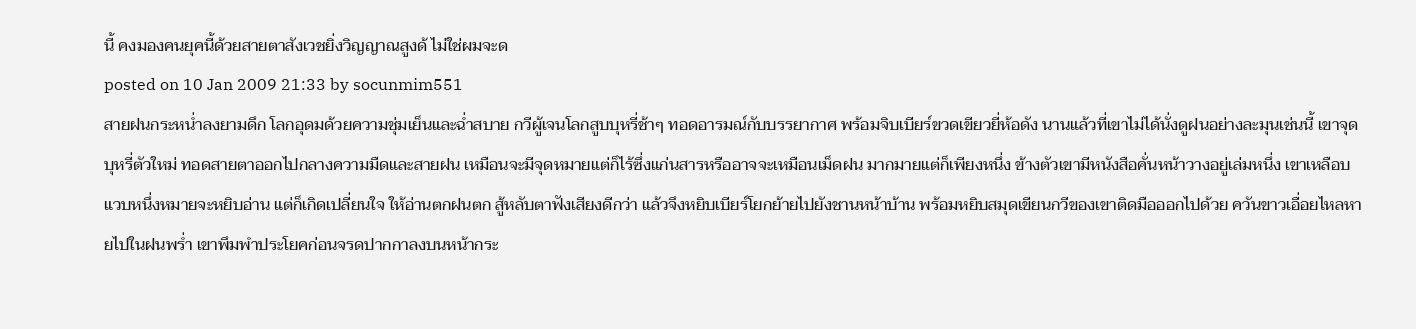นี้ คงมองคนยุคนี้ด้วยสายตาสังเวชยิ่งวิญญาณสูงด้ ไม่ใช่ผมจะด
posted on 10 Jan 2009 21:33 by socunmim551
สายฝนกระหน่ำลงยามดึก โลกอุดมด้วยความชุ่มเย็นและฉ่ำสบาย กวีผู้เจนโลกสูบบุหรี่ช้าๆ ทอดอารมณ์กับบรรยากาศ พร้อมจิบเบียร์ขวดเขียวยี่ห้อดัง นานแล้วที่เขาไม่ได้นั่งดูฝนอย่างละมุนเช่นนี้ เขาจุดบุหรี่ตัวใหม่ ทอดสายตาออกไปกลางความมืดและสายฝน เหมือนจะมีจุดหมายแต่ก็ไร้ซึ่งแก่นสารหรืออาจจะเหมือนเม็ดฝน มากมายแต่ก็เพียงหนึ่ง ข้างตัวเขามีหนังสือคั่นหน้าวางอยู่เล่มหนึ่ง เขาเหลือบแวบหนึ่งหมายจะหยิบอ่าน แต่ก็เกิดเปลี่ยนใจ ให้อ่านตกฝนตก สู้หลับตาฟังเสียงดีกว่า แล้วจึงหยิบเบียร์โยกย้ายไปยังชานหน้าบ้าน พร้อมหยิบสมุดเขียนกวีของเขาติดมือออกไปด้วย ควันขาวเอื่อยไหลหายไปในฝนพร่ำ เขาพึมพำประโยคก่อนจรดปากกาลงบนหน้ากระ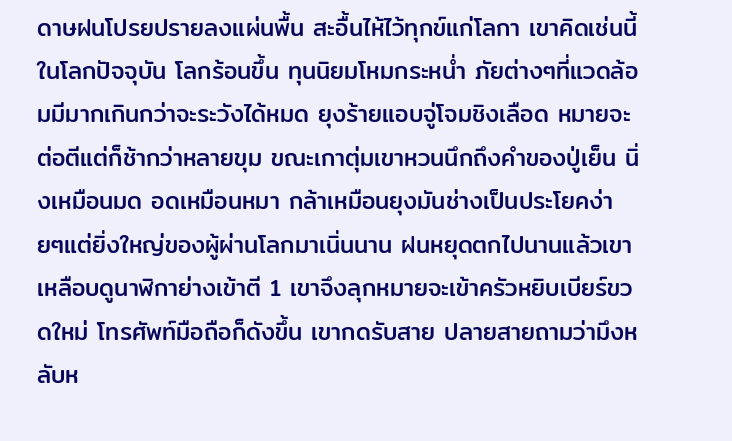ดาษฝนโปรยปรายลงแผ่นพื้น สะอื้นไห้ไว้ทุกข์แก่โลกา เขาคิดเช่นนี้ในโลกปัจจุบัน โลกร้อนขึ้น ทุนนิยมโหมกระหน่ำ ภัยต่างๆที่แวดล้อมมีมากเกินกว่าจะระวังได้หมด ยุงร้ายแอบจู่โจมชิงเลือด หมายจะต่อตีแต่ก็ช้ากว่าหลายขุม ขณะเกาตุ่มเขาหวนนึกถึงคำของปู่เย็น นิ่งเหมือนมด อดเหมือนหมา กล้าเหมือนยุงมันช่างเป็นประโยคง่ายๆแต่ยิ่งใหญ่ของผู้ผ่านโลกมาเนิ่นนาน ฝนหยุดตกไปนานแล้วเขาเหลือบดูนาฬิกาย่างเข้าตี 1 เขาจึงลุกหมายจะเข้าครัวหยิบเบียร์ขวดใหม่ โทรศัพท์มือถือก็ดังขึ้น เขากดรับสาย ปลายสายถามว่ามึงหลับห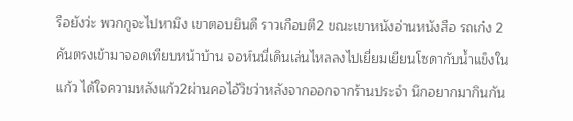รือยังว่ะ พวกกูจะไปหามึง เขาตอบยินดี ราวเกือบตี2 ขณะเขาหนังอ่านหนังสือ รถเก๋ง 2 คันตรงเข้ามาจอดเทียบหน้าบ้าน จอห์นนี่เดินเล่นไหลลงไปเยี่ยมเยียนโซดากับน้ำแข็งในแก้ว ได้ใจความหลังแก้ว2ผ่านคอไอ้วิชว่าหลังจากออกจากร้านประจำ นึกอยากมากินกัน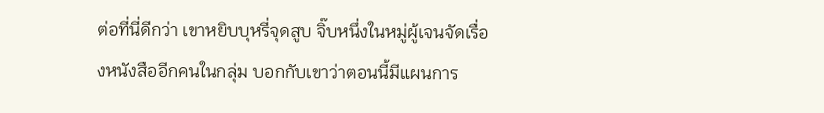ต่อที่นี่ดีกว่า เขาหยิบบุหรี่จุดสูบ จิ๊บหนึ่งในหมู่ผู้เจนจัดเรื่องหนังสืออีกคนในกลุ่ม บอกกับเขาว่าตอนนี้มีแผนการ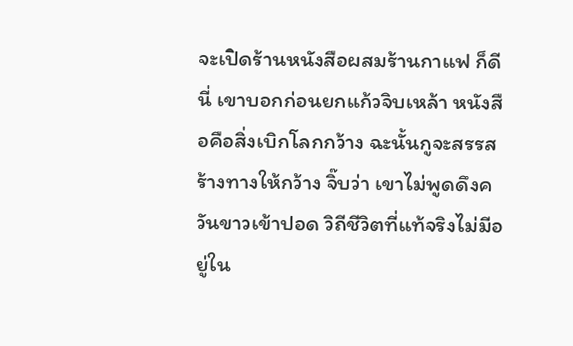จะเปิดร้านหนังสือผสมร้านกาแฟ ก็ดีนี่ เขาบอกก่อนยกแก้วจิบเหล้า หนังสือคือสิ่งเบิกโลกกว้าง ฉะนั้นกูจะสรรสร้างทางให้กว้าง จิ๊บว่า เขาไม่พูดดึงควันขาวเข้าปอด วิถีชีวิตที่แท้จริงไม่มีอยู่ใน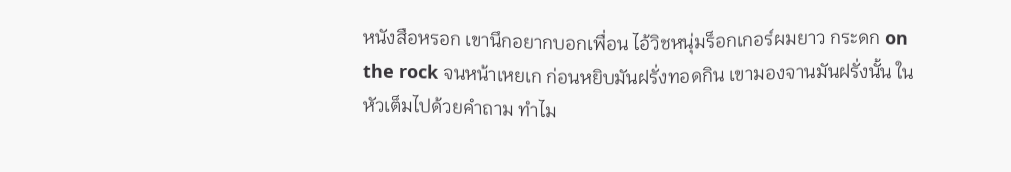หนังสือหรอก เขานึกอยากบอกเพื่อน ไอ้วิชหนุ่มร็อกเกอร์ผมยาว กระดก on the rock จนหน้าเหยเก ก่อนหยิบมันฝรั่งทอดกิน เขามองจานมันฝรั่งนั้น ในหัวเต็มไปด้วยคำถาม ทำไม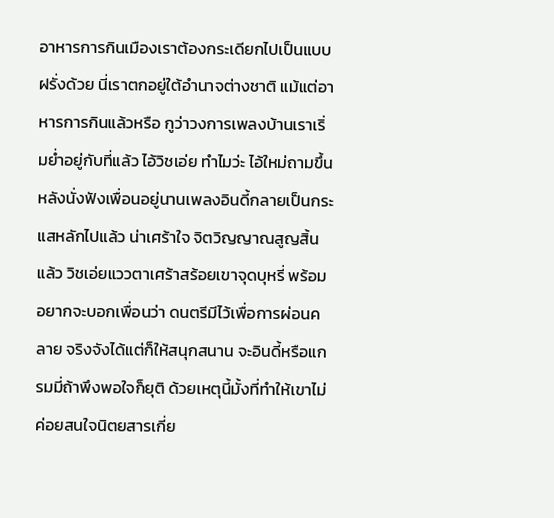อาหารการกินเมืองเราต้องกระเดียกไปเป็นแบบฝรั่งด้วย นี่เราตกอยู่ใต้อำนาจต่างชาติ แม้แต่อาหารการกินแล้วหรือ กูว่าวงการเพลงบ้านเราเริ่มย่ำอยู่กับที่แล้ว ไอ้วิชเอ่ย ทำไมว่ะ ไอ้ใหม่ถามขึ้นหลังนั่งฟังเพื่อนอยู่นานเพลงอินดี้กลายเป็นกระแสหลักไปแล้ว น่าเศร้าใจ จิตวิญญาณสูญสิ้นแล้ว วิชเอ่ยแววตาเศร้าสร้อยเขาจุดบุหรี่ พร้อมอยากจะบอกเพื่อนว่า ดนตรีมีไว้เพื่อการผ่อนคลาย จริงจังได้แต่ก็ให้สนุกสนาน จะอินดี้หรือแกรมมี่ถ้าพึงพอใจก็ยุติ ด้วยเหตุนี้มั้งที่ทำให้เขาไม่ค่อยสนใจนิตยสารเกี่ย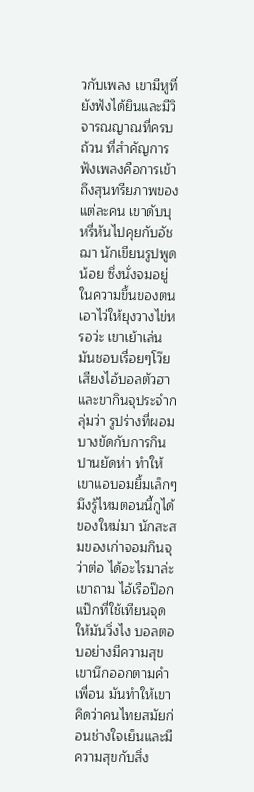วกับเพลง เขามีหูที่ยังฟังได้ยินและมีวิจารณญาณที่ครบถ้วน ที่สำคัญการฟังเพลงคือการเข้าถึงสุนทรียภาพของแต่ละคน เขาดับบุหรี่หันไปคุยกับอัชฌา นักเขียนรูปพูดน้อย ซึ่งนั่งจมอยู่ในความขึ้นของตน เอาไว่ให้ยุงวางไข่หรอว่ะ เขาเย้าเล่น มันชอบเรื่อยๆโว๊ย เสียงไอ้บอลตัวฮาและขากินจุประจำกลุ่มว่า รูปร่างที่ผอมบางขัดกับการกินปานยัดห่า ทำให้เขาแอบอมยิ้มเล็กๆ มึงรู้ไหมตอนนี้กูได้ของใหม่มา นักสะสมของเก่าจอมกินจุว่าต่อ ได้อะไรมาล่ะ เขาถาม ไอ้เรือป๊อกแป๊กที่ใช้เทียนจุดให้มันวิ่งไง บอลตอบอย่างมีความสุข เขานึกออกตามคำเพื่อน มันทำให้เขาคิดว่าคนไทยสมัยก่อนช่างใจเย็นและมีความสุขกับสิ่ง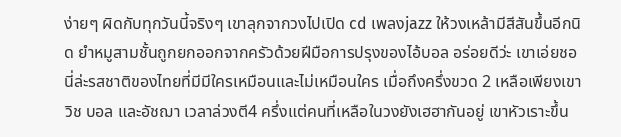ง่ายๆ ผิดกับทุกวันนี้จริงๆ เขาลุกจากวงไปเปิด cd เพลงjazz ให้วงเหล้ามีสีสันขึ้นอีกนิด ยำหมูสามชั้นถูกยกออกจากครัวด้วยฝีมือการปรุงของไอ้บอล อร่อยดีว่ะ เขาเอ่ยชอ นี่ล่ะรสชาติของไทยที่มีมีใครเหมือนและไม่เหมือนใคร เมื่อถึงครึ่งขวด 2 เหลือเพียงเขา วิช บอล และอัชฌา เวลาล่วงตี4 ครึ่งแต่คนที่เหลือในวงยังเฮฮากันอยู่ เขาหัวเราะขึ้น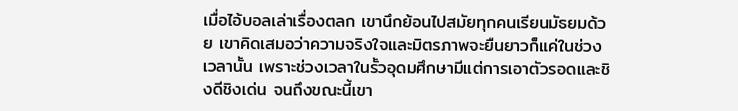เมื่อไอ้บอลเล่าเรื่องตลก เขานึกย้อนไปสมัยทุกคนเรียนมัธยมด้วย เขาคิดเสมอว่าความจริงใจและมิตรภาพจะยืนยาวก็แค่ในช่วงเวลานั้น เพราะช่วงเวลาในรั้วอุดมศึกษามีแต่การเอาตัวรอดและชิงดีชิงเด่น จนถึงขณะนี้เขา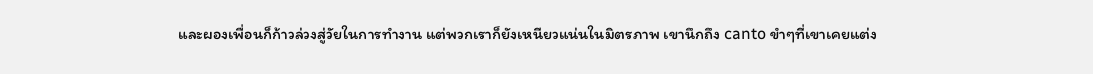และผองเพื่อนก็ก้าวล่วงสู่วัยในการทำงาน แต่พวกเราก็ยังเหนียวแน่นในมิตรภาพ เขานึกถึง canto ขำๆที่เขาเคยแต่ง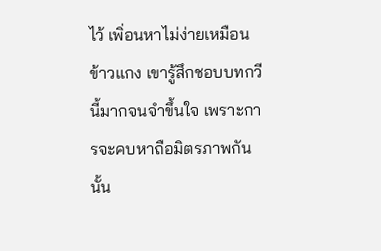ไว้ เพิ่อนหาไม่ง่ายเหมือนข้าวแกง เขารู้สึกชอบบทกวีนี้มากจนจำขึ้นใจ เพราะการจะคบหาถือมิตรภาพกันนั้น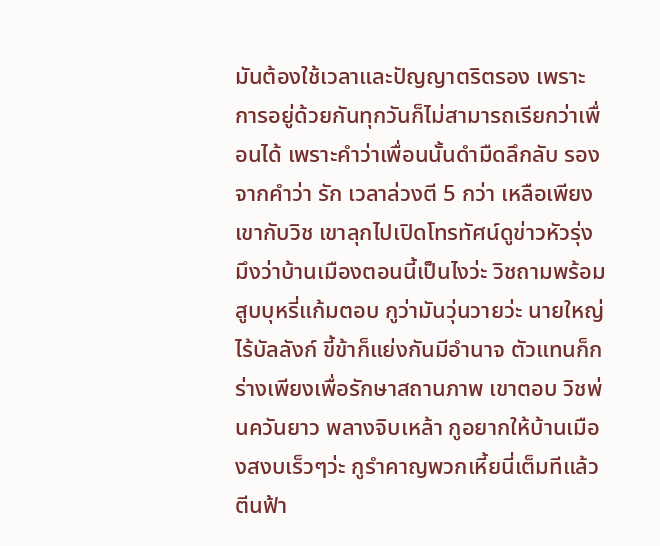มันต้องใช้เวลาและปัญญาตริตรอง เพราะการอยู่ด้วยกันทุกวันก็ไม่สามารถเรียกว่าเพื่อนได้ เพราะคำว่าเพื่อนนั้นดำมืดลึกลับ รองจากคำว่า รัก เวลาล่วงตี 5 กว่า เหลือเพียงเขากับวิช เขาลุกไปเปิดโทรทัศน์ดูข่าวหัวรุ่ง มึงว่าบ้านเมืองตอนนี้เป็นไงว่ะ วิชถามพร้อมสูบบุหรี่แก้มตอบ กูว่ามันวุ่นวายว่ะ นายใหญ่ไร้บัลลังก์ ขี้ข้าก็แย่งกันมีอำนาจ ตัวแทนก็กร่างเพียงเพื่อรักษาสถานภาพ เขาตอบ วิชพ่นควันยาว พลางจิบเหล้า กูอยากให้บ้านเมืองสงบเร็วๆว่ะ กูรำคาญพวกเหี้ยนี่เต็มทีแล้ว ตีนฟ้า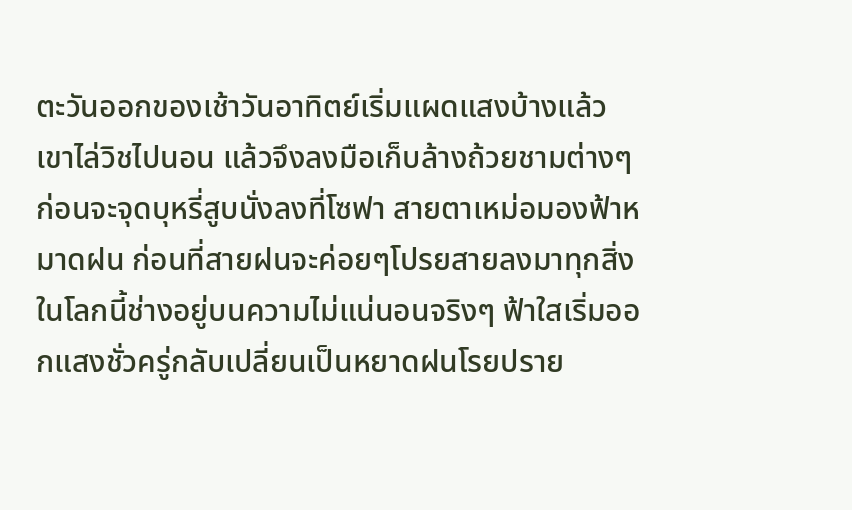ตะวันออกของเช้าวันอาทิตย์เริ่มแผดแสงบ้างแล้ว เขาไล่วิชไปนอน แล้วจึงลงมือเก็บล้างถ้วยชามต่างๆ ก่อนจะจุดบุหรี่สูบนั่งลงที่โซฟา สายตาเหม่อมองฟ้าหมาดฝน ก่อนที่สายฝนจะค่อยๆโปรยสายลงมาทุกสิ่งในโลกนี้ช่างอยู่บนความไม่แน่นอนจริงๆ ฟ้าใสเริ่มออกแสงชั่วครู่กลับเปลี่ยนเป็นหยาดฝนโรยปราย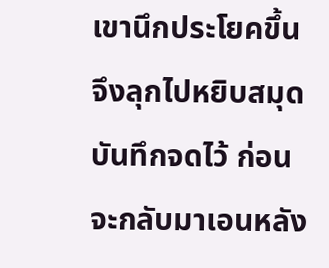เขานึกประโยคขึ้น จึงลุกไปหยิบสมุดบันทึกจดไว้ ก่อนจะกลับมาเอนหลัง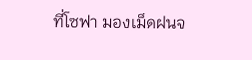ที่โซฟา มองเม็ดฝนจ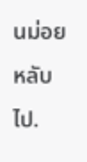นม่อยหลับไป.